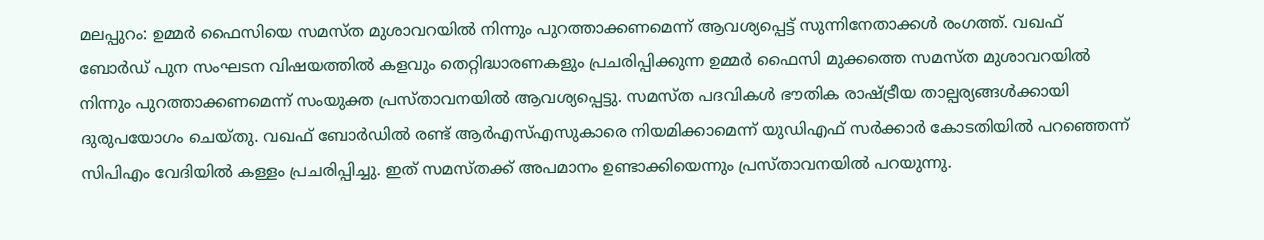മലപ്പുറം: ഉമ്മർ ഫൈസിയെ സമസ്ത മുശാവറയിൽ നിന്നും പുറത്താക്കണമെന്ന് ആവശ്യപ്പെട്ട് സുന്നിനേതാക്കൾ രംഗത്ത്. വഖഫ് ബോർഡ് പുന സംഘടന വിഷയത്തിൽ കളവും തെറ്റിദ്ധാരണകളും പ്രചരിപ്പിക്കുന്ന ഉമ്മർ ഫൈസി മുക്കത്തെ സമസ്ത മുശാവറയിൽ നിന്നും പുറത്താക്കണമെന്ന് സംയുക്ത പ്രസ്താവനയിൽ ആവശ്യപ്പെട്ടു. സമസ്ത പദവികൾ ഭൗതിക രാഷ്ട്രീയ താല്പര്യങ്ങൾക്കായി ദുരുപയോഗം ചെയ്തു. വഖഫ് ബോർഡിൽ രണ്ട് ആർഎസ്എസുകാരെ നിയമിക്കാമെന്ന് യുഡിഎഫ് സർക്കാർ കോടതിയിൽ പറഞ്ഞെന്ന് സിപിഎം വേദിയിൽ കള്ളം പ്രചരിപ്പിച്ചു. ഇത് സമസ്തക്ക് അപമാനം ഉണ്ടാക്കിയെന്നും പ്രസ്താവനയിൽ പറയുന്നു.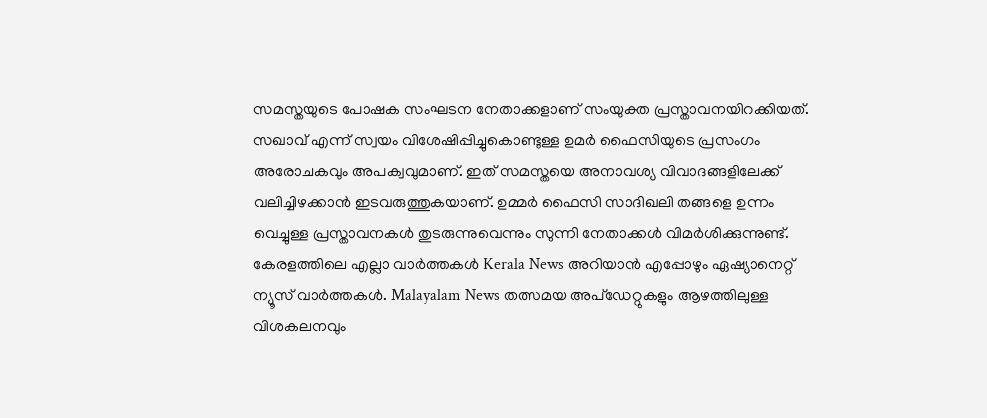സമസ്തയുടെ പോഷക സംഘടന നേതാക്കളാണ് സംയുക്ത പ്രസ്താവനയിറക്കിയത്. സഖാവ് എന്ന് സ്വയം വിശേഷിപ്പിച്ചുകൊണ്ടുള്ള ഉമർ ഫൈസിയുടെ പ്രസംഗം അരോചകവും അപക്വവുമാണ്. ഇത് സമസ്തയെ അനാവശ്യ വിവാദങ്ങളിലേക്ക് വലിച്ചിഴക്കാൻ ഇടവരുത്തുകയാണ്. ഉമ്മർ ഫൈസി സാദിഖലി തങ്ങളെ ഉന്നം വെച്ചുള്ള പ്രസ്താവനകൾ തുടരുന്നുവെന്നും സുന്നി നേതാക്കൾ വിമർശിക്കുന്നുണ്ട്.
കേരളത്തിലെ എല്ലാ വാർത്തകൾ Kerala News അറിയാൻ എപ്പോഴും ഏഷ്യാനെറ്റ് ന്യൂസ് വാർത്തകൾ. Malayalam News തത്സമയ അപ്ഡേറ്റുകളും ആഴത്തിലുള്ള വിശകലനവും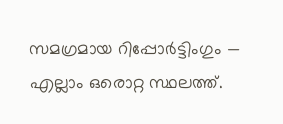സമഗ്രമായ റിപ്പോർട്ടിംഗും — എല്ലാം ഒരൊറ്റ സ്ഥലത്ത്.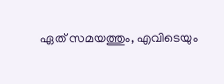ഏത് സമയത്തും, എവിടെയും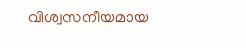വിശ്വസനീയമായ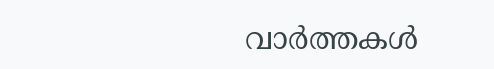വാർത്തകൾ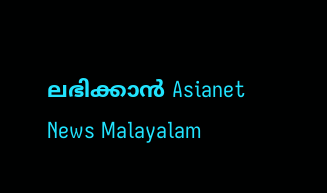ലഭിക്കാൻ Asianet News Malayalam